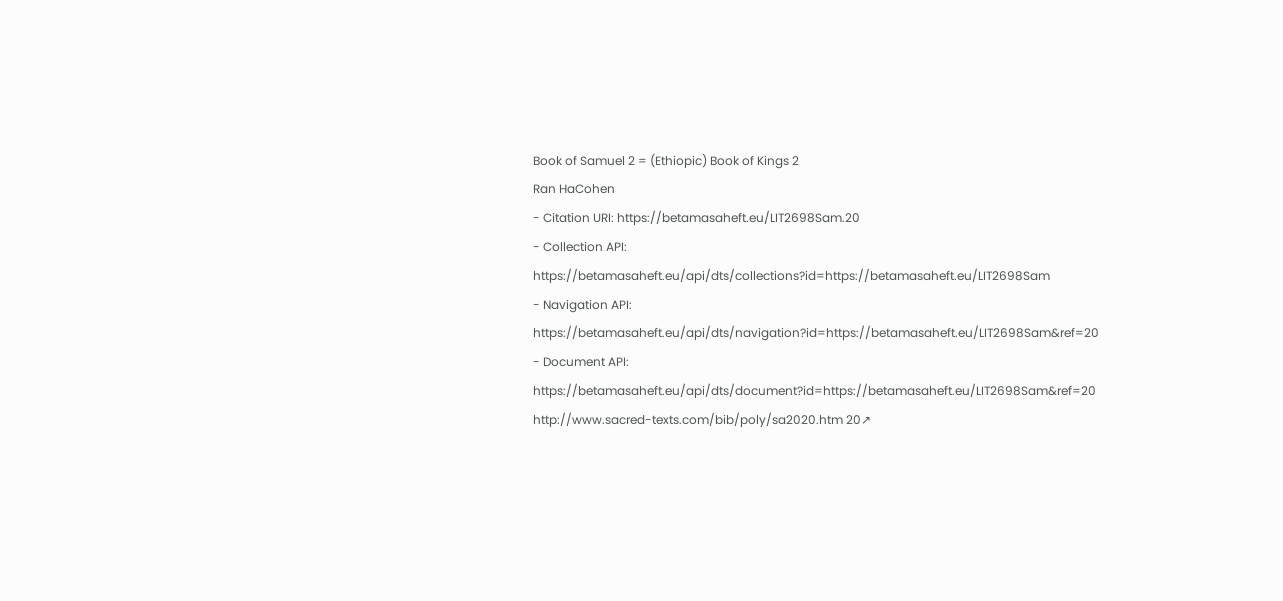Book of Samuel 2 = (Ethiopic) Book of Kings 2
Ran HaCohen
- Citation URI: https://betamasaheft.eu/LIT2698Sam.20
- Collection API: https://betamasaheft.eu/api/dts/collections?id=https://betamasaheft.eu/LIT2698Sam
- Navigation API: https://betamasaheft.eu/api/dts/navigation?id=https://betamasaheft.eu/LIT2698Sam&ref=20
- Document API: https://betamasaheft.eu/api/dts/document?id=https://betamasaheft.eu/LIT2698Sam&ref=20
http://www.sacred-texts.com/bib/poly/sa2020.htm 20↗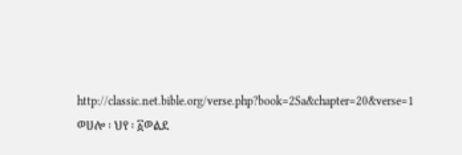http://classic.net.bible.org/verse.php?book=2Sa&chapter=20&verse=1 ወሀሎ ፡ ህየ ፡ ፩ወልደ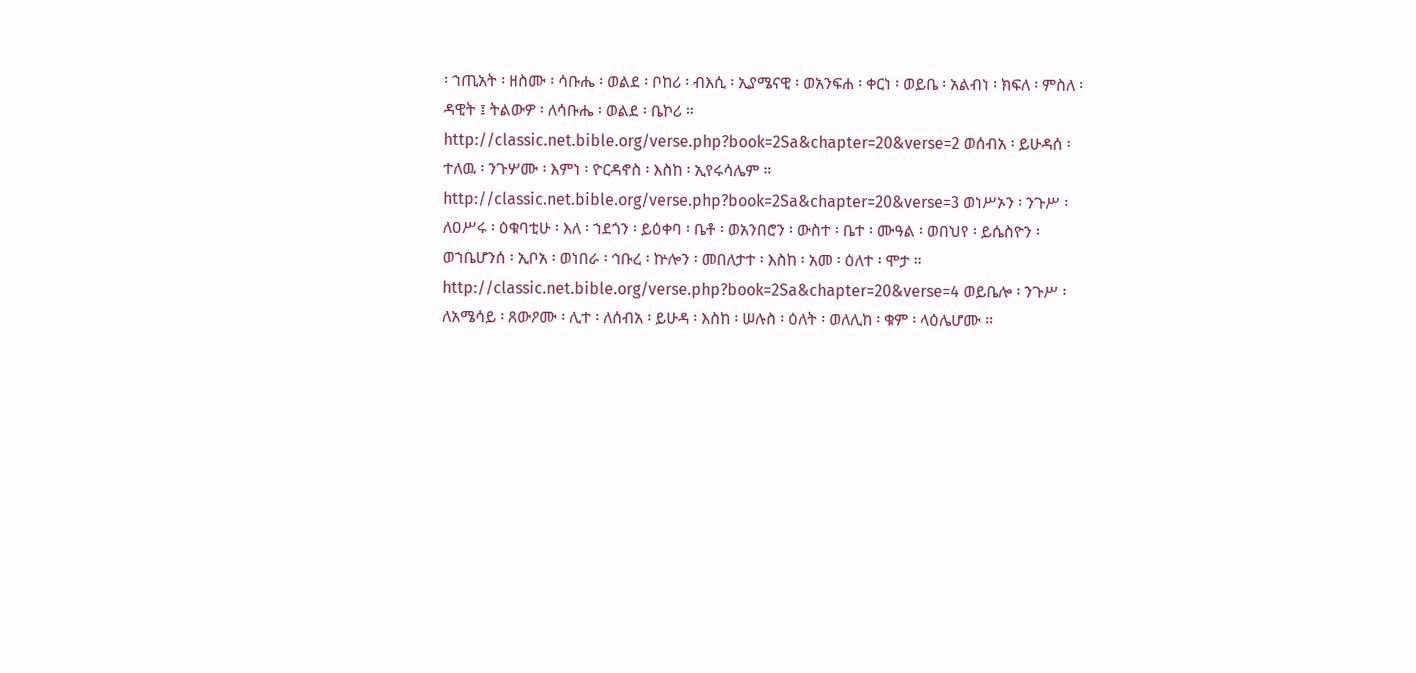፡ ኀጢአት ፡ ዘስሙ ፡ ሳቡሔ ፡ ወልደ ፡ ቦከሪ ፡ ብእሲ ፡ ኢያሜናዊ ፡ ወአንፍሐ ፡ ቀርነ ፡ ወይቤ ፡ አልብነ ፡ ክፍለ ፡ ምስለ ፡ ዳዊት ፤ ትልውዎ ፡ ለሳቡሔ ፡ ወልደ ፡ ቤኮሪ ። http://classic.net.bible.org/verse.php?book=2Sa&chapter=20&verse=2 ወሰብአ ፡ ይሁዳሰ ፡ ተለዉ ፡ ንጉሦሙ ፡ እምነ ፡ ዮርዳኖስ ፡ እስከ ፡ ኢየሩሳሌም ። http://classic.net.bible.org/verse.php?book=2Sa&chapter=20&verse=3 ወነሥኦን ፡ ንጉሥ ፡ ለዐሥሩ ፡ ዕቁባቲሁ ፡ እለ ፡ ኀደጎን ፡ ይዕቀባ ፡ ቤቶ ፡ ወአንበሮን ፡ ውስተ ፡ ቤተ ፡ ሙዓል ፡ ወበህየ ፡ ይሴስዮን ፡ ወኀቤሆንሰ ፡ ኢቦአ ፡ ወነበራ ፡ ኅቡረ ፡ ኵሎን ፡ መበለታተ ፡ እስከ ፡ አመ ፡ ዕለተ ፡ ሞታ ። http://classic.net.bible.org/verse.php?book=2Sa&chapter=20&verse=4 ወይቤሎ ፡ ንጉሥ ፡ ለአሜሳይ ፡ ጸውዖሙ ፡ ሊተ ፡ ለሰብአ ፡ ይሁዳ ፡ እስከ ፡ ሠሉስ ፡ ዕለት ፡ ወለሊከ ፡ ቁም ፡ ላዕሌሆሙ ።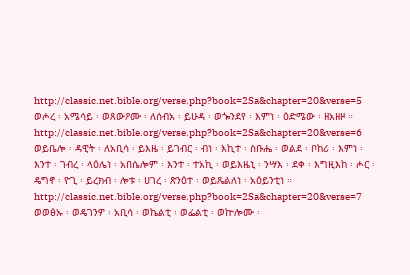http://classic.net.bible.org/verse.php?book=2Sa&chapter=20&verse=5 ወሖረ ፡ አሜሳይ ፡ ወጸውዖሙ ፡ ለሰብአ ፡ ይሁዳ ፡ ወጐንደየ ፡ እምነ ፡ ዕድሜው ፡ ዘአዘዞ ። http://classic.net.bible.org/verse.php?book=2Sa&chapter=20&verse=6 ወይቤሎ ፡ ዳዊት ፡ ለአቢሳ ፡ ይእዜ ፡ ይገብር ፡ ብነ ፡ እኪተ ፡ ስቡሔ ፡ ወልደ ፡ ቦከሪ ፡ እምነ ፡ እንተ ፡ ገብረ ፡ ላዕሌነ ፡ አበሴሎም ፡ እንተ ፡ ተአኪ ፡ ወይእዜኒ ፡ ንሣእ ፡ ደቀ ፡ እግዚእከ ፡ ሖር ፡ ዴግኖ ፡ ዮጊ ፡ ይረክብ ፡ ሎቱ ፡ ሀገረ ፡ ጽንዕተ ፡ ወይጼልለነ ፡ አዕይንቲነ ። http://classic.net.bible.org/verse.php?book=2Sa&chapter=20&verse=7 ወወፅኡ ፡ ወዴገንዎ ፡ አቢሳ ፡ ወኬልቲ ፡ ወፌልቲ ፡ ወኵሎሙ ፡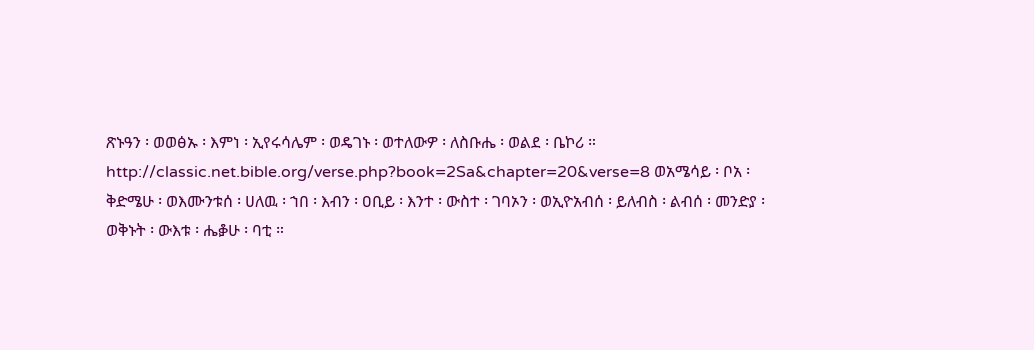ጽኑዓን ፡ ወወፅኡ ፡ እምነ ፡ ኢየሩሳሌም ፡ ወዴገኑ ፡ ወተለውዎ ፡ ለስቡሔ ፡ ወልደ ፡ ቤኮሪ ። http://classic.net.bible.org/verse.php?book=2Sa&chapter=20&verse=8 ወአሜሳይ ፡ ቦአ ፡ ቅድሜሁ ፡ ወእሙንቱሰ ፡ ሀለዉ ፡ ኀበ ፡ እብን ፡ ዐቢይ ፡ እንተ ፡ ውስተ ፡ ገባኦን ፡ ወኢዮአብሰ ፡ ይለብስ ፡ ልብሰ ፡ መንድያ ፡ ወቅኑት ፡ ውእቱ ፡ ሔቇሁ ፡ ባቲ ።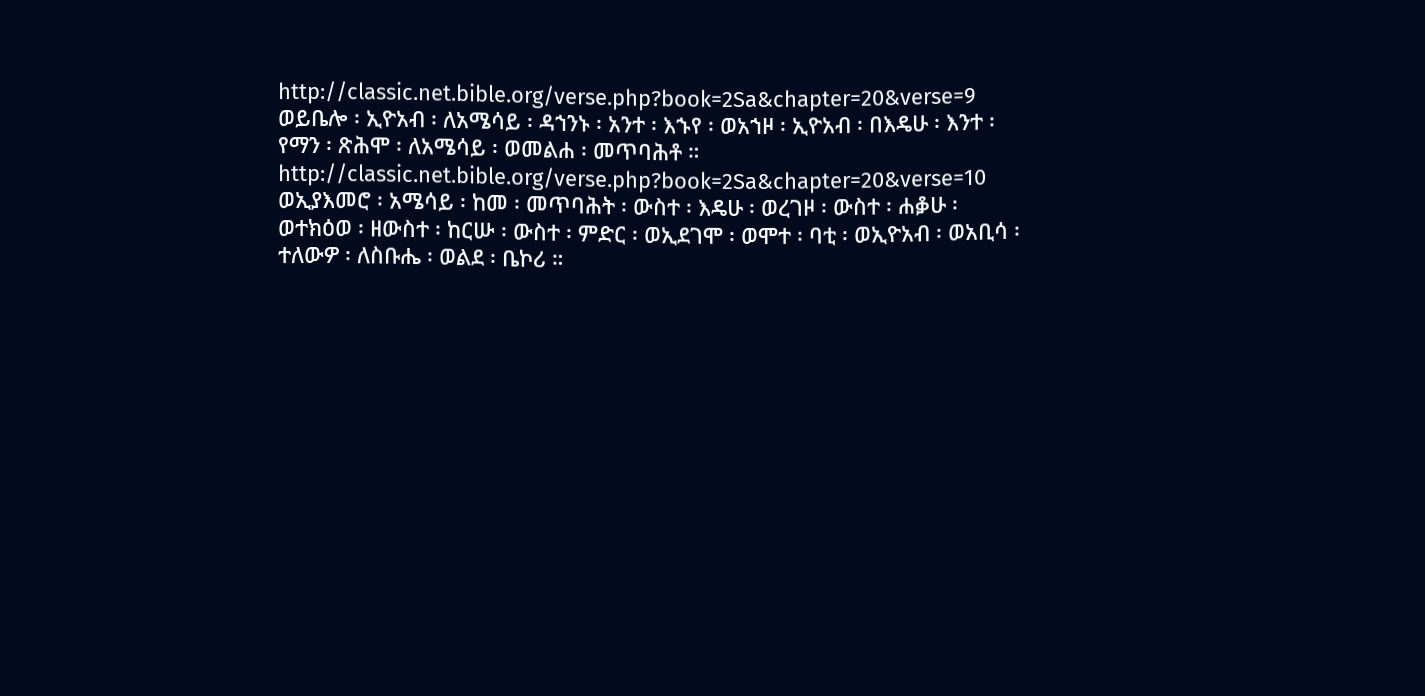http://classic.net.bible.org/verse.php?book=2Sa&chapter=20&verse=9 ወይቤሎ ፡ ኢዮአብ ፡ ለአሜሳይ ፡ ዳኀንኑ ፡ አንተ ፡ እኁየ ፡ ወአኀዞ ፡ ኢዮአብ ፡ በእዴሁ ፡ እንተ ፡ የማን ፡ ጽሕሞ ፡ ለአሜሳይ ፡ ወመልሐ ፡ መጥባሕቶ ። http://classic.net.bible.org/verse.php?book=2Sa&chapter=20&verse=10 ወኢያእመሮ ፡ አሜሳይ ፡ ከመ ፡ መጥባሕት ፡ ውስተ ፡ እዴሁ ፡ ወረገዞ ፡ ውስተ ፡ ሐቇሁ ፡ ወተክዕወ ፡ ዘውስተ ፡ ከርሡ ፡ ውስተ ፡ ምድር ፡ ወኢደገሞ ፡ ወሞተ ፡ ባቲ ፡ ወኢዮአብ ፡ ወአቢሳ ፡ ተለውዎ ፡ ለስቡሔ ፡ ወልደ ፡ ቤኮሪ ።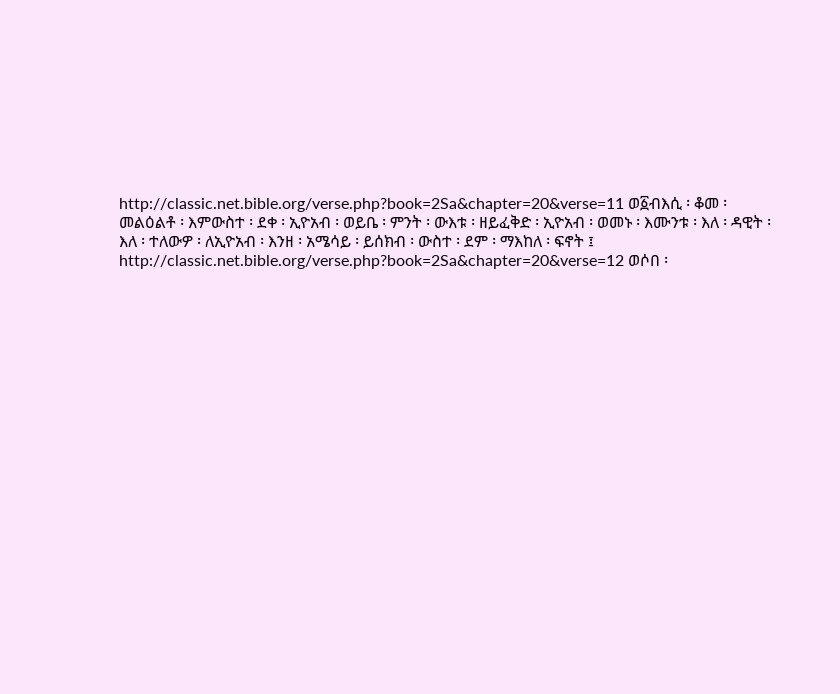http://classic.net.bible.org/verse.php?book=2Sa&chapter=20&verse=11 ወ፩ብእሲ ፡ ቆመ ፡ መልዕልቶ ፡ እምውስተ ፡ ደቀ ፡ ኢዮአብ ፡ ወይቤ ፡ ምንት ፡ ውእቱ ፡ ዘይፈቅድ ፡ ኢዮአብ ፡ ወመኑ ፡ እሙንቱ ፡ እለ ፡ ዳዊት ፡ እለ ፡ ተለውዎ ፡ ለኢዮአብ ፡ እንዘ ፡ አሜሳይ ፡ ይሰክብ ፡ ውስተ ፡ ደም ፡ ማእከለ ፡ ፍኖት ፤ http://classic.net.bible.org/verse.php?book=2Sa&chapter=20&verse=12 ወሶበ ፡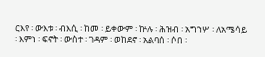ርእየ ፡ ውእቱ ፡ ብእሲ ፡ ከመ ፡ ይቀውም ፡ ኵሉ ፡ ሕዝብ ፡ አግኀሦ ፡ ለአሜሳይ ፡ እምነ ፡ ፍኖት ፡ ውስተ ፡ ገዳም ፡ ወከደኖ ፡ አልባሰ ፡ ሶበ ፡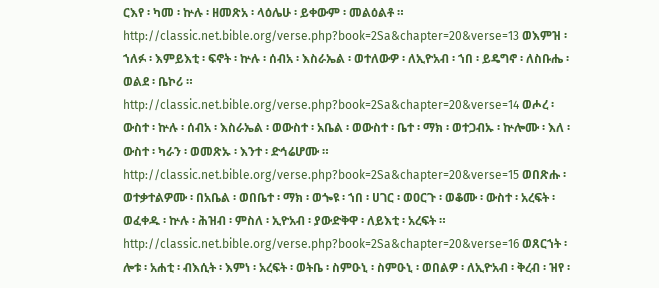ርእየ ፡ ካመ ፡ ኵሉ ፡ ዘመጽአ ፡ ላዕሌሁ ፡ ይቀውም ፡ መልዕልቶ ። http://classic.net.bible.org/verse.php?book=2Sa&chapter=20&verse=13 ወእምዝ ፡ ኀለፉ ፡ እምይእቲ ፡ ፍኖት ፡ ኵሉ ፡ ሰብአ ፡ እስራኤል ፡ ወተለውዎ ፡ ለኢዮአብ ፡ ኀበ ፡ ይዴግኖ ፡ ለስቡሔ ፡ ወልደ ፡ ቤኮሪ ። http://classic.net.bible.org/verse.php?book=2Sa&chapter=20&verse=14 ወሖረ ፡ ውስተ ፡ ኵሉ ፡ ሰብአ ፡ እስራኤል ፡ ወውስተ ፡ አቤል ፡ ወውስተ ፡ ቤተ ፡ ማክ ፡ ወተጋብኡ ፡ ኵሎሙ ፡ እለ ፡ ውስተ ፡ ካራን ፡ ወመጽኡ ፡ እንተ ፡ ድኅሬሆሙ ። http://classic.net.bible.org/verse.php?book=2Sa&chapter=20&verse=15 ወበጽሑ ፡ ወተቃተልዎሙ ፡ በአቤል ፡ ወበቤተ ፡ ማክ ፡ ወጐዩ ፡ ኀበ ፡ ሀገር ፡ ወዐርጉ ፡ ወቆሙ ፡ ውስተ ፡ አረፍት ፡ ወፈቀዱ ፡ ኵሉ ፡ ሕዝብ ፡ ምስለ ፡ ኢዮአብ ፡ ያውድቅዋ ፡ ለይእቲ ፡ አረፍት ። http://classic.net.bible.org/verse.php?book=2Sa&chapter=20&verse=16 ወጸርኀት ፡ ሎቱ ፡ አሐቲ ፡ ብእሲት ፡ እምነ ፡ አረፍት ፡ ወትቤ ፡ ስምዑኒ ፡ ስምዑኒ ፡ ወበልዎ ፡ ለኢዮአብ ፡ ቅረብ ፡ ዝየ ፡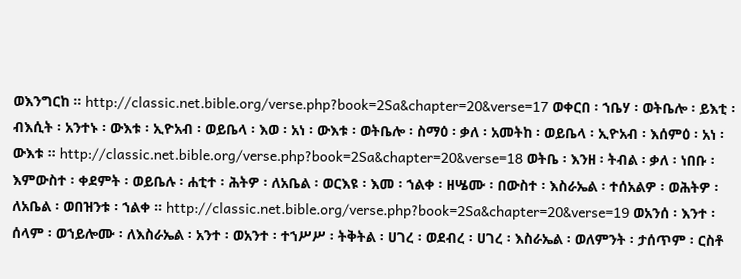ወእንግርከ ። http://classic.net.bible.org/verse.php?book=2Sa&chapter=20&verse=17 ወቀርበ ፡ ኀቤሃ ፡ ወትቤሎ ፡ ይእቲ ፡ ብእሲት ፡ አንተኑ ፡ ውእቱ ፡ ኢዮአብ ፡ ወይቤላ ፡ እወ ፡ አነ ፡ ውእቱ ፡ ወትቤሎ ፡ ስማዕ ፡ ቃለ ፡ አመትከ ፡ ወይቤላ ፡ ኢዮአብ ፡ እሰምዕ ፡ አነ ፡ ውእቱ ። http://classic.net.bible.org/verse.php?book=2Sa&chapter=20&verse=18 ወትቤ ፡ እንዘ ፡ ትብል ፡ ቃለ ፡ ነበቡ ፡ እምውስተ ፡ ቀደምት ፡ ወይቤሉ ፡ ሐቲተ ፡ ሕትዎ ፡ ለአቤል ፡ ወርእዩ ፡ እመ ፡ ኀልቀ ፡ ዘሤሙ ፡ በውስተ ፡ እስራኤል ፡ ተሰአልዎ ፡ ወሕትዎ ፡ ለአቤል ፡ ወበዝንቱ ፡ ኀልቀ ። http://classic.net.bible.org/verse.php?book=2Sa&chapter=20&verse=19 ወአንሰ ፡ እንተ ፡ ሰላም ፡ ወኀይሎሙ ፡ ለእስራኤል ፡ አንተ ፡ ወአንተ ፡ ተኀሥሥ ፡ ትቅትል ፡ ሀገረ ፡ ወደብረ ፡ ሀገረ ፡ እስራኤል ፡ ወለምንት ፡ ታሰጥም ፡ ርስቶ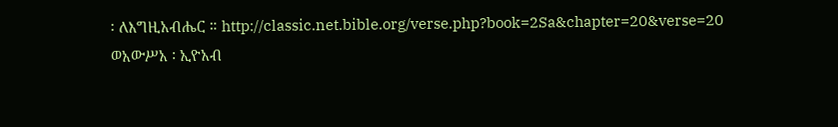፡ ለእግዚአብሔር ። http://classic.net.bible.org/verse.php?book=2Sa&chapter=20&verse=20 ወአውሥአ ፡ ኢዮአብ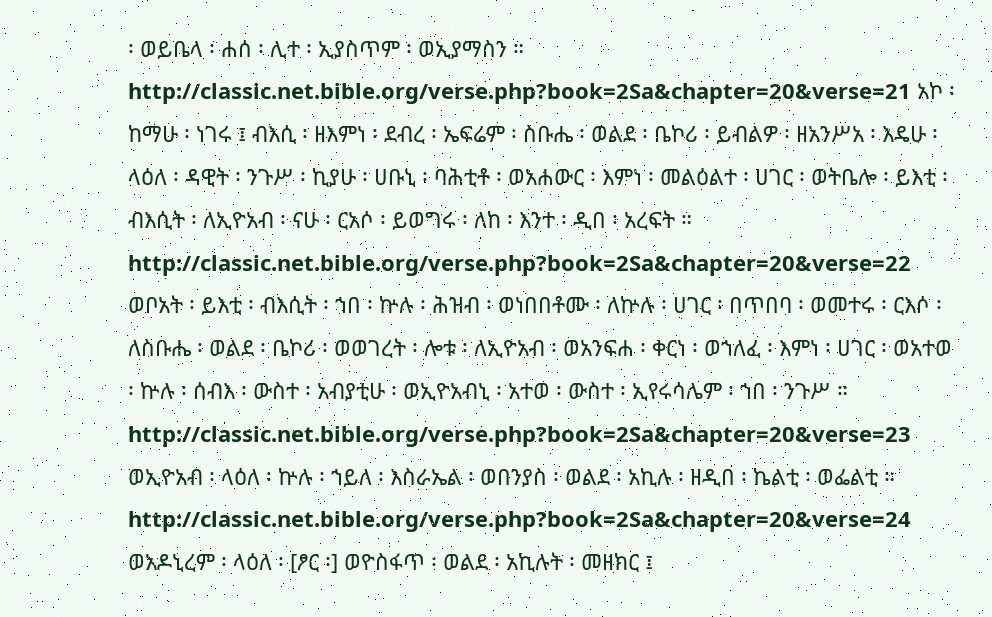፡ ወይቤላ ፡ ሐሰ ፡ ሊተ ፡ ኢያስጥም ፡ ወኢያማስን ። http://classic.net.bible.org/verse.php?book=2Sa&chapter=20&verse=21 አኮ ፡ ከማሁ ፡ ነገሩ ፤ ብእሲ ፡ ዘእምነ ፡ ደብረ ፡ ኤፍሬም ፡ ስቡሔ ፡ ወልደ ፡ ቤኮሪ ፡ ይብልዎ ፡ ዘአንሥአ ፡ እዴሁ ፡ ላዕለ ፡ ዳዊት ፡ ንጉሥ ፡ ኪያሁ ፡ ሀቡኒ ፡ ባሕቲቶ ፡ ወአሐውር ፡ እምነ ፡ መልዕልተ ፡ ሀገር ፡ ወትቤሎ ፡ ይእቲ ፡ ብእሲት ፡ ለኢዮአብ ፡ ናሁ ፡ ርአሶ ፡ ይወግሩ ፡ ለከ ፡ እንተ ፡ ዲበ ፡ አረፍት ። http://classic.net.bible.org/verse.php?book=2Sa&chapter=20&verse=22 ወቦአት ፡ ይእቲ ፡ ብእሲት ፡ ኀበ ፡ ኵሉ ፡ ሕዝብ ፡ ወነበበቶሙ ፡ ለኵሉ ፡ ሀገር ፡ በጥበባ ፡ ወመተሩ ፡ ርእሶ ፡ ለስቡሔ ፡ ወልደ ፡ ቤኮሪ ፡ ወወገረት ፡ ሎቱ ፡ ለኢዮአብ ፡ ወአንፍሐ ፡ ቀርነ ፡ ወኀለፈ ፡ እምነ ፡ ሀገር ፡ ወአተወ ፡ ኵሉ ፡ ሰብእ ፡ ውስተ ፡ አብያቲሁ ፡ ወኢዮአብኒ ፡ አተወ ፡ ውስተ ፡ ኢየሩሳሌም ፡ ኀበ ፡ ንጉሥ ። http://classic.net.bible.org/verse.php?book=2Sa&chapter=20&verse=23 ወኢዮአብ ፡ ላዕለ ፡ ኵሉ ፡ ኀይለ ፡ እስራኤል ፡ ወበንያስ ፡ ወልደ ፡ አኪሉ ፡ ዘዲበ ፡ ኬልቲ ፡ ወፌልቲ ። http://classic.net.bible.org/verse.php?book=2Sa&chapter=20&verse=24 ወአዶኒረም ፡ ላዕለ ፡ [ፆር ፡] ወዮስፋጥ ፡ ወልደ ፡ አኪሉት ፡ መዘክር ፤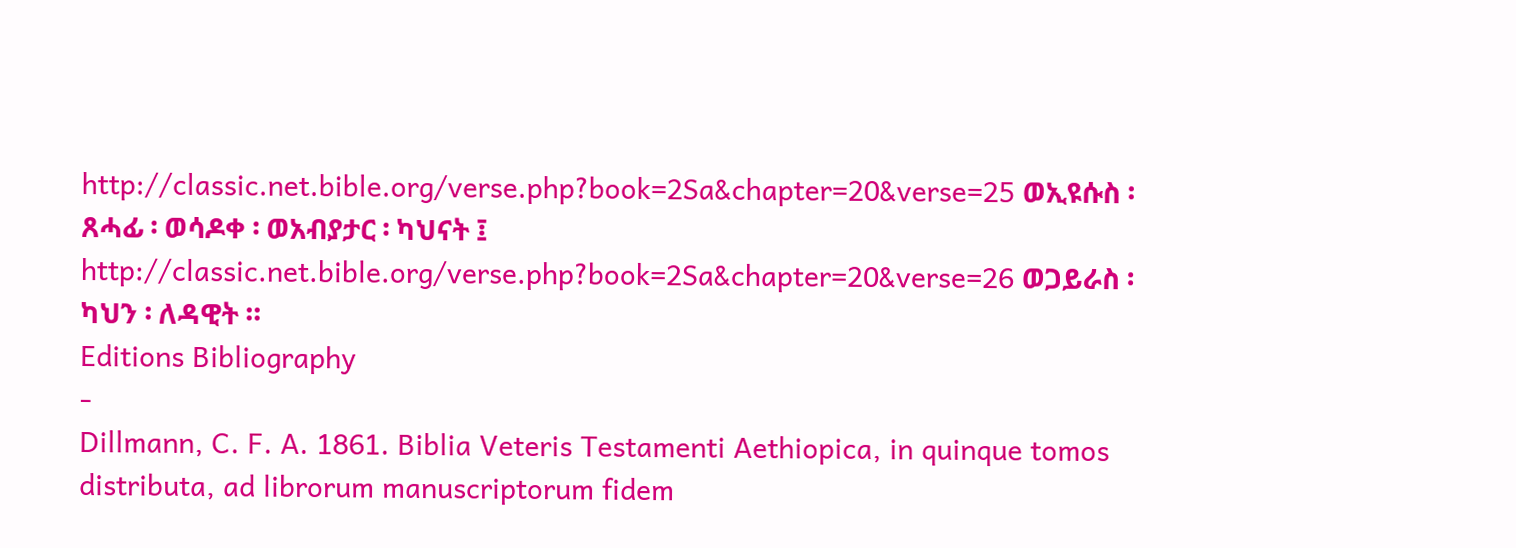http://classic.net.bible.org/verse.php?book=2Sa&chapter=20&verse=25 ወኢዩሱስ ፡ ጸሓፊ ፡ ወሳዶቀ ፡ ወአብያታር ፡ ካህናት ፤ http://classic.net.bible.org/verse.php?book=2Sa&chapter=20&verse=26 ወጋይራስ ፡ ካህን ፡ ለዳዊት ።
Editions Bibliography
-
Dillmann, C. F. A. 1861. Biblia Veteris Testamenti Aethiopica, in quinque tomos distributa, ad librorum manuscriptorum fidem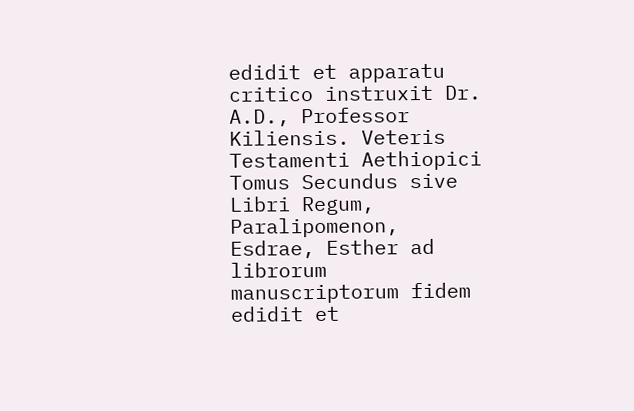edidit et apparatu critico instruxit Dr. A.D., Professor Kiliensis. Veteris Testamenti Aethiopici Tomus Secundus sive Libri Regum, Paralipomenon, Esdrae, Esther ad librorum manuscriptorum fidem edidit et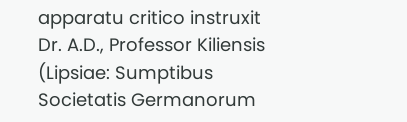apparatu critico instruxit Dr. A.D., Professor Kiliensis (Lipsiae: Sumptibus Societatis Germanorum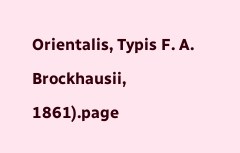Orientalis, Typis F. A. Brockhausii, 1861).page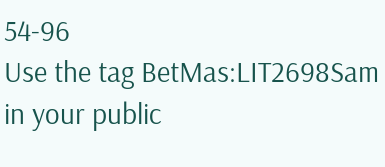54-96
Use the tag BetMas:LIT2698Sam in your public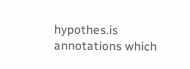hypothes.is annotations which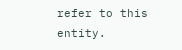refer to this entity.